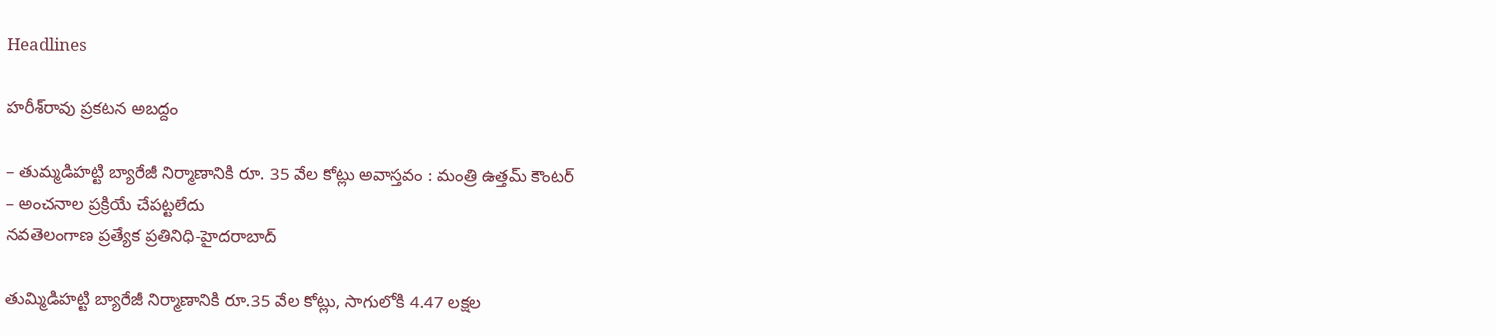Headlines

హరీశ్‌రావు ప్రకటన అబద్దం

– తుమ్మడిహట్టి బ్యారేజీ నిర్మాణానికి రూ. 35 వేల కోట్లు అవాస్తవం : మంత్రి ఉత్తమ్‌ కౌంటర్‌
– అంచనాల ప్రక్రియే చేపట్టలేదు
నవతెలంగాణ ప్రత్యేక ప్రతినిధి-హైదరాబాద్‌

తుమ్మిడిహట్టి బ్యారేజీ నిర్మాణానికి రూ.35 వేల కోట్లు, సాగులోకి 4.47 లక్షల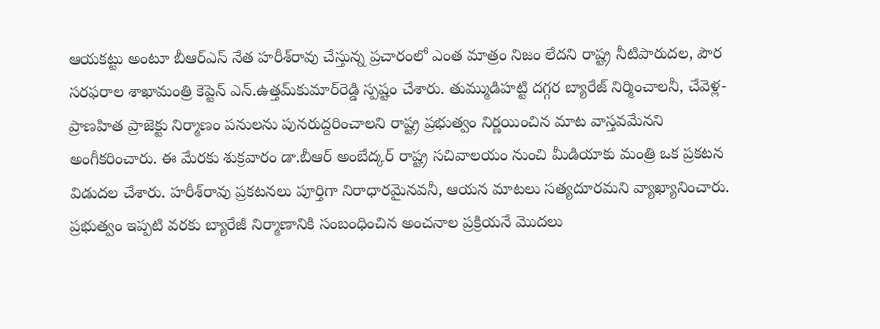ఆయకట్టు అంటూ బీఆర్‌ఎస్‌ నేత హరీశ్‌రావు చేస్తున్న ప్రచారంలో ఎంత మాత్రం నిజం లేదని రాష్ట్ర నీటిపారుదల, పౌర సరఫరాల శాఖామంత్రి కెప్టెన్‌ ఎన్‌.ఉత్తమ్‌కుమార్‌రెడ్డి స్పష్టం చేశారు. తుమ్ముడిహట్టి దగ్గర బ్యారేజ్‌ నిర్మించాలనీ, చేవెళ్ల-ప్రాణహిత ప్రాజెక్టు నిర్మాణం పనులను పునరుద్దరించాలని రాష్ట్ర ప్రభుత్వం నిర్ణయించిన మాట వాస్తవమేనని అంగీకరించారు. ఈ మేరకు శుక్రవారం డా.బీఆర్‌ అంబేద్కర్‌ రాష్ట్ర సచివాలయం నుంచి మీడియాకు మంత్రి ఒక ప్రకటన విడుదల చేశారు. హరీశ్‌రావు ప్రకటనలు పూర్తిగా నిరాధారమైనవనీ, ఆయన మాటలు సత్యదూరమని వ్యాఖ్యానించారు. ప్రభుత్వం ఇప్పటి వరకు బ్యారేజీ నిర్మాణానికి సంబంధించిన అంచనాల ప్రక్రియనే మొదలు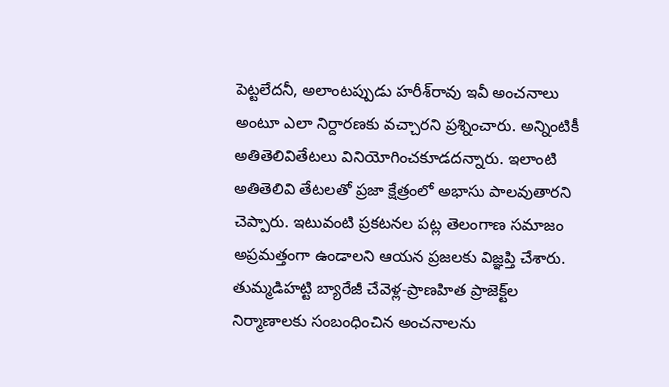పెట్టలేదనీ, అలాంటప్పుడు హరీశ్‌రావు ఇవీ అంచనాలు అంటూ ఎలా నిర్దారణకు వచ్చారని ప్రశ్నించారు. అన్నింటికీ అతితెలివితేటలు వినియోగించకూడదన్నారు. ఇలాంటి అతితెలివి తేటలతో ప్రజా క్షేత్రంలో అభాసు పాలవుతారని చెప్పారు. ఇటువంటి ప్రకటనల పట్ల తెలంగాణ సమాజం అప్రమత్తంగా ఉండాలని ఆయన ప్రజలకు విజ్ఞప్తి చేశారు. తుమ్మడిహట్టి బ్యారేజీ చేవెళ్ల-ప్రాణహిత ప్రాజెక్ట్‌ల నిర్మాణాలకు సంబంధించిన అంచనాలను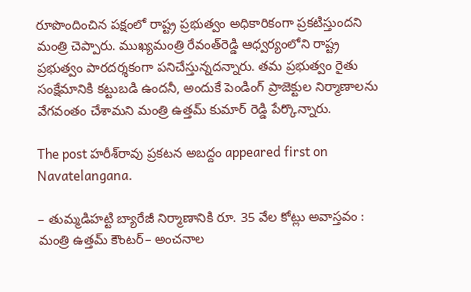రూపొందించిన పక్షంలో రాష్ట్ర ప్రభుత్వం అధికారికంగా ప్రకటిస్తుందని మంత్రి చెప్పారు. ముఖ్యమంత్రి రేవంత్‌రెడ్డి ఆధ్వర్యంలోని రాష్ట్ర ప్రభుత్వం పారదర్శకంగా పనిచేస్తున్నదన్నారు. తమ ప్రభుత్వం రైతు సంక్షేమానికి కట్టుబడి ఉందనీ, అందుకే పెండింగ్‌ ప్రాజెక్టుల నిర్మాణాలను వేగవంతం చేశామని మంత్రి ఉత్తమ్‌ కుమార్‌ రెడ్డి పేర్కొన్నారు.

The post హరీశ్‌రావు ప్రకటన అబద్దం appeared first on Navatelangana.

– తుమ్మడిహట్టి బ్యారేజీ నిర్మాణానికి రూ. 35 వేల కోట్లు అవాస్తవం : మంత్రి ఉత్తమ్‌ కౌంటర్‌– అంచనాల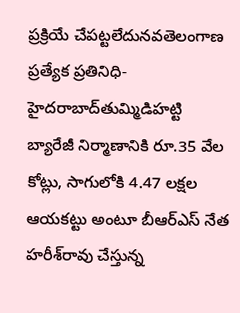ప్రక్రియే చేపట్టలేదునవతెలంగాణ ప్రత్యేక ప్రతినిధి-హైదరాబాద్‌తుమ్మిడిహట్టి బ్యారేజీ నిర్మాణానికి రూ.35 వేల కోట్లు, సాగులోకి 4.47 లక్షల ఆయకట్టు అంటూ బీఆర్‌ఎస్‌ నేత హరీశ్‌రావు చేస్తున్న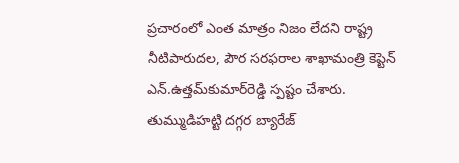ప్రచారంలో ఎంత మాత్రం నిజం లేదని రాష్ట్ర నీటిపారుదల, పౌర సరఫరాల శాఖామంత్రి కెప్టెన్‌ ఎన్‌.ఉత్తమ్‌కుమార్‌రెడ్డి స్పష్టం చేశారు. తుమ్ముడిహట్టి దగ్గర బ్యారేజ్‌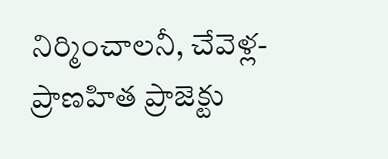నిర్మించాలనీ, చేవెళ్ల-ప్రాణహిత ప్రాజెక్టు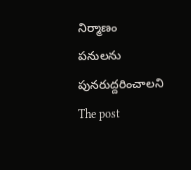నిర్మాణం పనులను పునరుద్దరించాలని
The post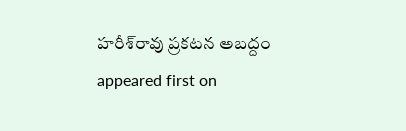హరీశ్‌రావు ప్రకటన అబద్దం appeared first on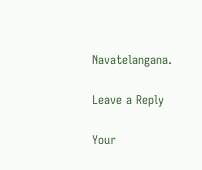Navatelangana.

Leave a Reply

Your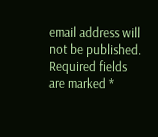email address will not be published. Required fields are marked *